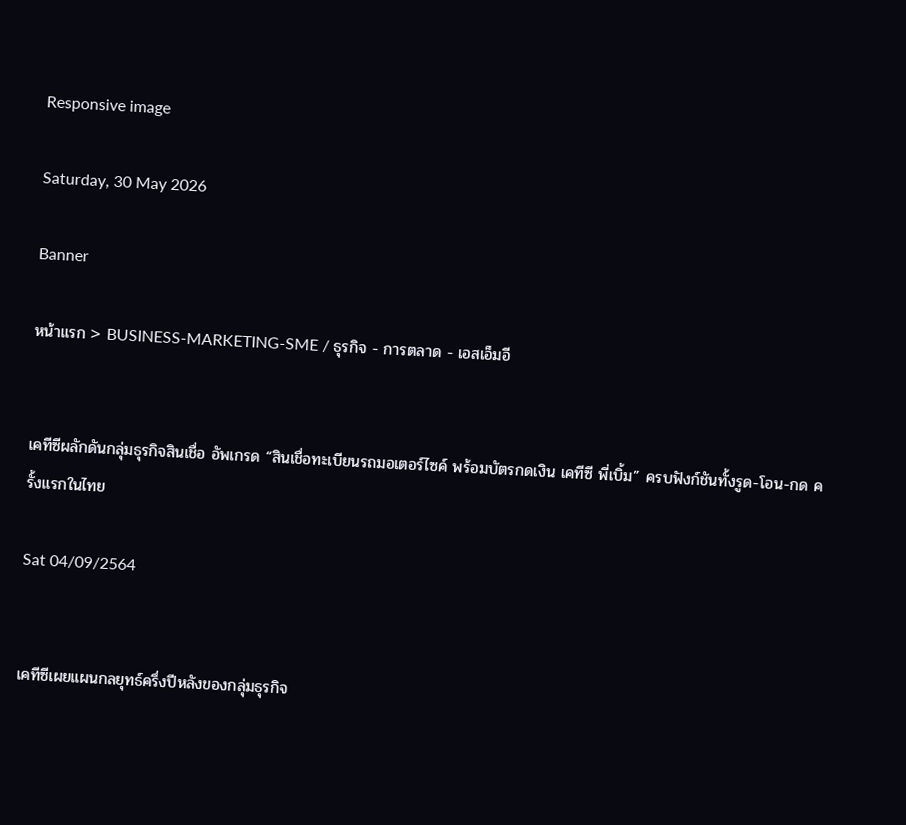Responsive image

Saturday, 30 May 2026

Banner

หน้าแรก > BUSINESS-MARKETING-SME / ธุรกิจ - การตลาด - เอสเอ็มอี


เคทีซีผลักดันกลุ่มธุรกิจสินเชื่อ อัพเกรด “สินเชื่อทะเบียนรถมอเตอร์ไซค์ พร้อมบัตรกดเงิน เคทีซี พี่เบิ้ม” ครบฟังก์ชันทั้งรูด-โอน-กด ครั้งแรกในไทย

Sat 04/09/2564


เคทีซีเผยแผนกลยุทธ์ครึ่งปีหลังของกลุ่มธุรกิจ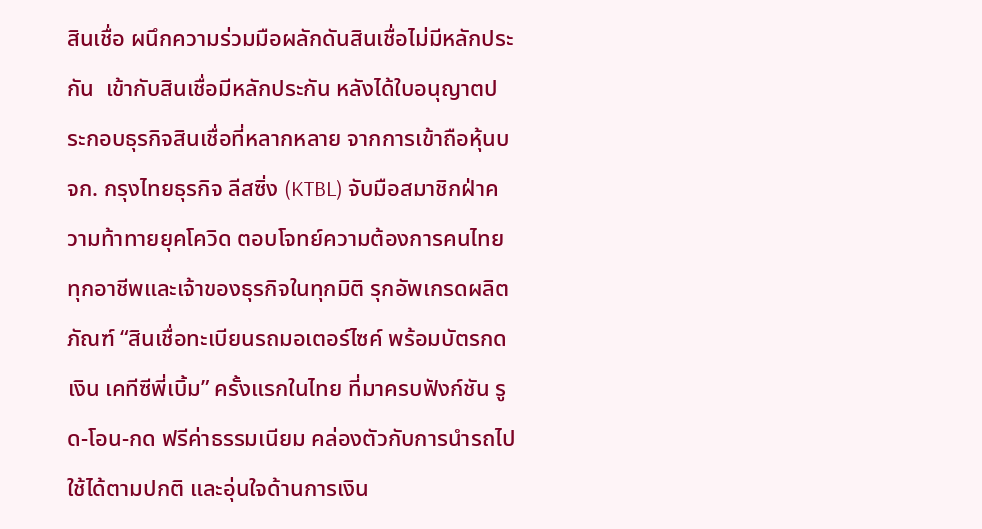สินเชื่อ ผนึกความร่วมมือผลักดันสินเชื่อไม่มีหลักประกัน  เข้ากับสินเชื่อมีหลักประกัน หลังได้ใบอนุญาตประกอบธุรกิจสินเชื่อที่หลากหลาย จากการเข้าถือหุ้นบจก. กรุงไทยธุรกิจ ลีสซิ่ง (KTBL) จับมือสมาชิกฝ่าความท้าทายยุคโควิด ตอบโจทย์ความต้องการคนไทยทุกอาชีพและเจ้าของธุรกิจในทุกมิติ รุกอัพเกรดผลิตภัณฑ์ “สินเชื่อทะเบียนรถมอเตอร์ไซค์ พร้อมบัตรกดเงิน เคทีซีพี่เบิ้ม” ครั้งแรกในไทย ที่มาครบฟังก์ชัน รูด-โอน-กด ฟรีค่าธรรมเนียม คล่องตัวกับการนำรถไปใช้ได้ตามปกติ และอุ่นใจด้านการเงิน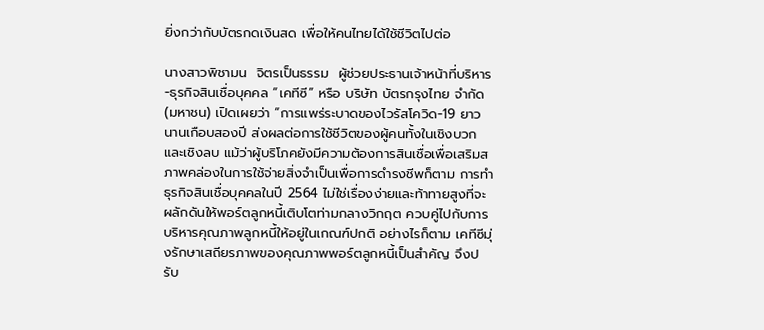ยิ่งกว่ากับบัตรกดเงินสด เพื่อให้คนไทยได้ใช้ชีวิตไปต่อ

นางสาวพิชามน  จิตรเป็นธรรม  ผู้ช่วยประธานเจ้าหน้าที่บริหาร-ธุรกิจสินเชื่อบุคคล “เคทีซี” หรือ บริษัท บัตรกรุงไทย จำกัด (มหาชน) เปิดเผยว่า “การแพร่ระบาดของไวรัสโควิด-19 ยาวนานเกือบสองปี ส่งผลต่อการใช้ชีวิตของผู้คนทั้งในเชิงบวกและเชิงลบ แม้ว่าผู้บริโภคยังมีความต้องการสินเชื่อเพื่อเสริมสภาพคล่องในการใช้จ่ายสิ่งจำเป็นเพื่อการดำรงชีพก็ตาม การทำธุรกิจสินเชื่อบุคคลในปี 2564 ไม่ใช่เรื่องง่ายและท้าทายสูงที่จะผลักดันให้พอร์ตลูกหนี้เติบโตท่ามกลางวิกฤต ควบคู่ไปกับการบริหารคุณภาพลูกหนี้ให้อยู่ในเกณฑ์ปกติ อย่างไรก็ตาม เคทีซีมุ่งรักษาเสถียรภาพของคุณภาพพอร์ตลูกหนี้เป็นสำคัญ จึงปรับ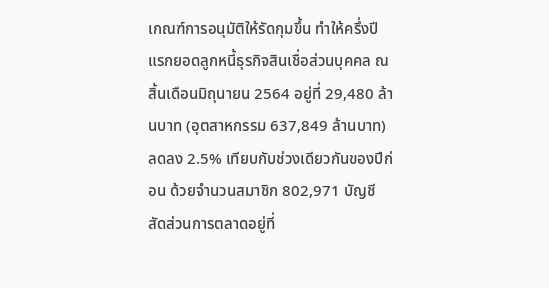เกณฑ์การอนุมัติให้รัดกุมขึ้น ทำให้ครึ่งปีแรกยอดลูกหนี้ธุรกิจสินเชื่อส่วนบุคคล ณ สิ้นเดือนมิถุนายน 2564 อยู่ที่ 29,480 ล้านบาท (อุตสาหกรรม 637,849 ล้านบาท) ลดลง 2.5% เทียบกับช่วงเดียวกันของปีก่อน ด้วยจำนวนสมาชิก 802,971 บัญชี สัดส่วนการตลาดอยู่ที่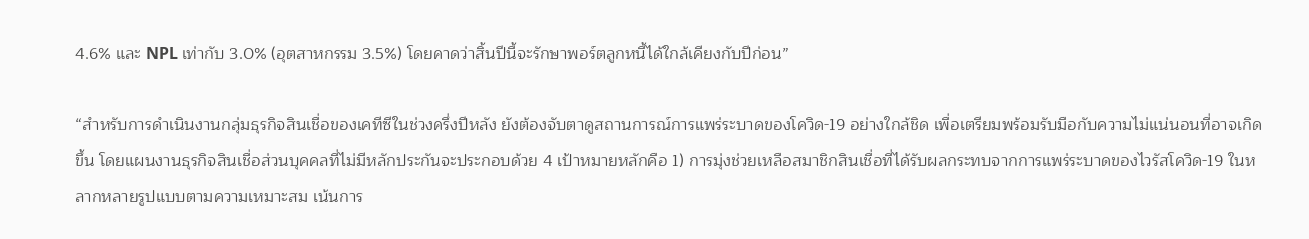4.6% และ NPL เท่ากับ 3.0% (อุตสาหกรรม 3.5%) โดยคาดว่าสิ้นปีนี้จะรักษาพอร์ตลูกหนี้ได้ใกล้เคียงกับปีก่อน”

“สำหรับการดำเนินงานกลุ่มธุรกิจสินเชื่อของเคทีซีในช่วงครึ่งปีหลัง ยังต้องจับตาดูสถานการณ์การแพร่ระบาดของโควิด-19 อย่างใกล้ชิด เพื่อเตรียมพร้อมรับมือกับความไม่แน่นอนที่อาจเกิดขึ้น โดยแผนงานธุรกิจสินเชื่อส่วนบุคคลที่ไม่มีหลักประกันจะประกอบด้วย 4 เป้าหมายหลักคือ 1) การมุ่งช่วยเหลือสมาชิกสินเชื่อที่ได้รับผลกระทบจากการแพร่ระบาดของไวรัสโควิด-19 ในหลากหลายรูปแบบตามความเหมาะสม เน้นการ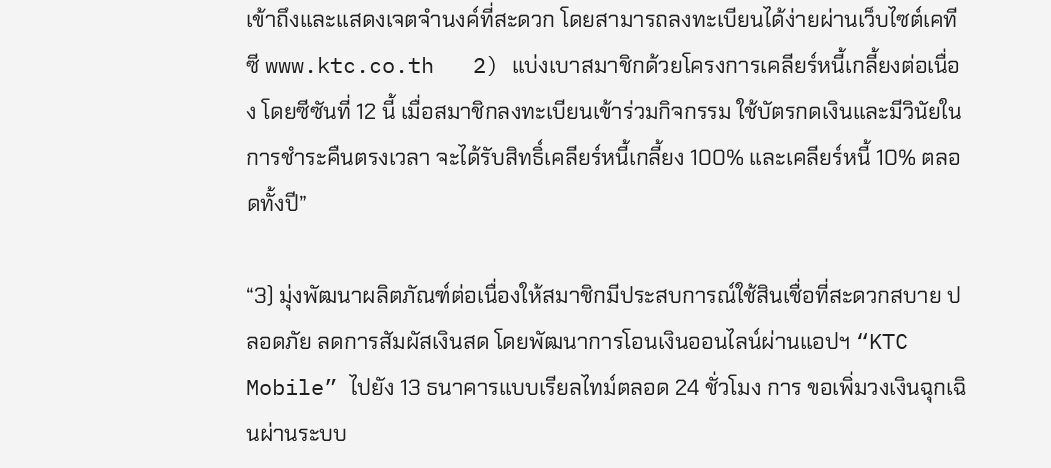เข้าถึงและแสดงเจตจำนงค์ที่สะดวก โดยสามารถลงทะเบียนได้ง่ายผ่านเว็บไซต์เคทีซี www.ktc.co.th   2) แบ่งเบาสมาชิกด้วยโครงการเคลียร์หนี้เกลี้ยงต่อเนื่อง โดยซีซันที่ 12 นี้ เมื่อสมาชิกลงทะเบียนเข้าร่วมกิจกรรม ใช้บัตรกดเงินและมีวินัยในการชำระคืนตรงเวลา จะได้รับสิทธิ์เคลียร์หนี้เกลี้ยง 100% และเคลียร์หนี้ 10% ตลอดทั้งปี”

“3) มุ่งพัฒนาผลิตภัณฑ์ต่อเนื่องให้สมาชิกมีประสบการณ์ใช้สินเชื่อที่สะดวกสบาย ปลอดภัย ลดการสัมผัสเงินสด โดยพัฒนาการโอนเงินออนไลน์ผ่านแอปฯ “KTC Mobile” ไปยัง 13 ธนาคารแบบเรียลไทม์ตลอด 24 ชั่วโมง การ ขอเพิ่มวงเงินฉุกเฉินผ่านระบบ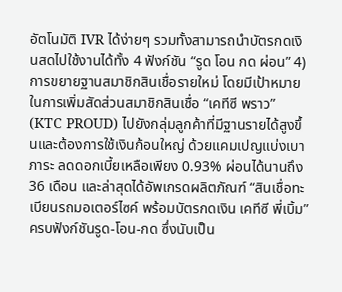อัตโนมัติ IVR ได้ง่ายๆ รวมทั้งสามารถนำบัตรกดเงินสดไปใช้งานได้ทั้ง 4 ฟังก์ชัน “รูด โอน กด ผ่อน” 4) การขยายฐานสมาชิกสินเชื่อรายใหม่ โดยมีเป้าหมายในการเพิ่มสัดส่วนสมาชิกสินเชื่อ “เคทีซี พราว” (KTC PROUD) ไปยังกลุ่มลูกค้าที่มีฐานรายได้สูงขึ้นและต้องการใช้เงินก้อนใหญ่ ด้วยแคมเปญแบ่งเบาภาระ ลดดอกเบี้ยเหลือเพียง 0.93% ผ่อนได้นานถึง 36 เดือน และล่าสุดได้อัพเกรดผลิตภัณฑ์ “สินเชื่อทะเบียนรถมอเตอร์ไซค์ พร้อมบัตรกดเงิน เคทีซี พี่เบิ้ม” ครบฟังก์ชันรูด-โอน-กด ซึ่งนับเป็น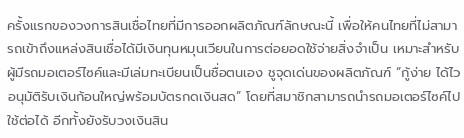ครั้งแรกของวงการสินเชื่อไทยที่มีการออกผลิตภัณฑ์ลักษณะนี้ เพื่อให้คนไทยที่ไม่สามารถเข้าถึงแหล่งสินเชื่อได้มีเงินทุนหมุนเวียนในการต่อยอดใช้จ่ายสิ่งจำเป็น เหมาะสำหรับผู้มีรถมอเตอร์ไซค์และมีเล่มทะเบียนเป็นชื่อตนเอง ชูจุดเด่นของผลิตภัณฑ์ “กู้ง่าย ได้ไว อนุมัติรับเงินก้อนใหญ่พร้อมบัตรกดเงินสด” โดยที่สมาชิกสามารถนำรถมอเตอร์ไซค์ไปใช้ต่อได้ อีกทั้งยังรับวงเงินสิน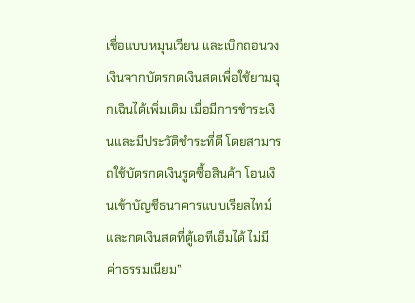เชื่อแบบหมุนเวียน และเบิกถอนวงเงินจากบัตรกดเงินสดเพื่อใช้ยามฉุกเฉินได้เพิ่มเติม เมื่อมีการชำระเงินและมีประวัติชำระที่ดี โดยสามารถใช้บัตรกดเงินรูดซื้อสินค้า โอนเงินเข้าบัญชีธนาคารแบบเรียลไทม์ และกดเงินสดที่ตู้เอทีเอ็มได้ ไม่มีค่าธรรมเนียม”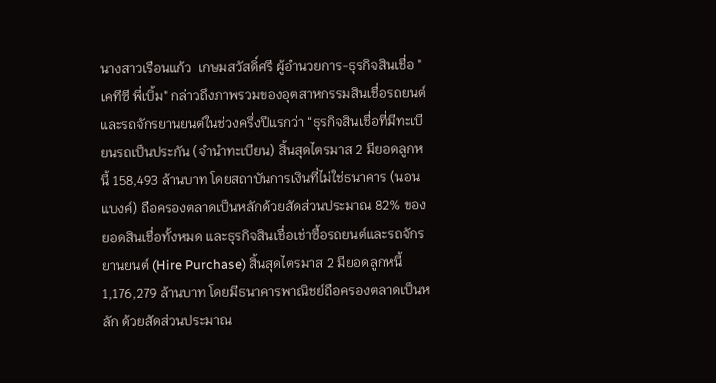นางสาวเรือนแก้ว  เกษมสวัสดิ์ศรี ผู้อำนวยการ-ธุรกิจสินเชื่อ "เคทีซี พี่เบิ้ม" กล่าวถึงภาพรวมของอุตสาหกรรมสินเชื่อรถยนต์และรถจักรยานยนต์ในช่วงครึ่งปีแรกว่า “ธุรกิจสินเชื่อที่มีทะเบียนรถเป็นประกัน (จำนำทะเบียน) สิ้นสุดไตรมาส 2 มียอดลูกหนี้ 158,493 ล้านบาท โดยสถาบันการเงินที่ไม่ใช่ธนาคาร (นอนแบงค์) ถือครองตลาดเป็นหลักด้วยสัดส่วนประมาณ 82% ของยอดสินเชื่อทั้งหมด และธุรกิจสินเชื่อเช่าซื้อรถยนต์และรถจักรยานยนต์ (Hire Purchase) สิ้นสุดไตรมาส 2 มียอดลูกหนี้ 1,176,279 ล้านบาท โดยมีธนาคารพาณิชย์ถือครองตลาดเป็นหลัก ด้วยสัดส่วนประมาณ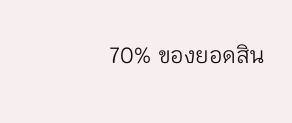70% ของยอดสิน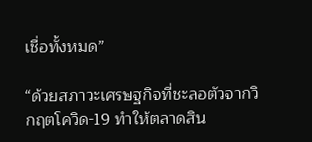เชื่อทั้งหมด”

“ด้วยสภาวะเศรษฐกิจที่ชะลอตัวจากวิกฤตโควิด-19 ทำให้ตลาดสิน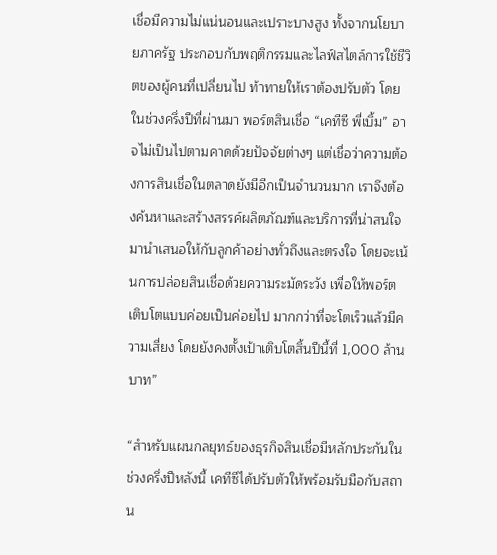เชื่อมีความไม่แน่นอนและเปราะบางสูง ทั้งจากนโยบายภาครัฐ ประกอบกับพฤติกรรมและไลฟ์สไตล์การใช้ชีวิตของผู้คนที่เปลี่ยนไป ท้าทายให้เราต้องปรับตัว โดยในช่วงครึ่งปีที่ผ่านมา พอร์ตสินเชื่อ “เคทีซี พี่เบิ้ม” อาจไม่เป็นไปตามคาดด้วยปัจจัยต่างๆ แต่เชื่อว่าความต้องการสินเชื่อในตลาดยังมีอีกเป็นจำนวนมาก เราจึงต้องค้นหาและสร้างสรรค์ผลิตภัณฑ์และบริการที่น่าสนใจ มานำเสนอให้กับลูกค้าอย่างทั่วถึงและตรงใจ โดยจะเน้นการปล่อยสินเชื่อด้วยความระมัดระวัง เพื่อให้พอร์ตเติบโตแบบค่อยเป็นค่อยไป มากกว่าที่จะโตเร็วแล้วมีความเสี่ยง โดยยังคงตั้งเป้าเติบโตสิ้นปีนี้ที่ 1,000 ล้านบาท”

“สำหรับแผนกลยุทธ์ของธุรกิจสินเชื่อมีหลักประกันในช่วงครึ่งปีหลังนี้ เคทีซีได้ปรับตัวให้พร้อมรับมือกับสถาน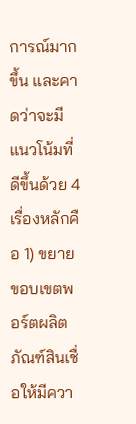การณ์มากขึ้น และคาดว่าจะมีแนวโน้มที่ดีขึ้นด้วย 4 เรื่องหลักคือ 1) ขยายขอบเขตพอร์ตผลิตภัณฑ์สินเชื่อให้มีควา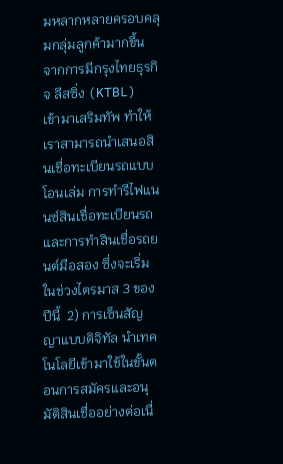มหลากหลายครอบคลุมกลุ่มลูกค้ามากขึ้น จากการมีกรุงไทยธุรกิจ ลีสซิ่ง (KTBL) เข้ามาเสริมทัพ ทำให้เราสามารถนำเสนอสินเชื่อทะเบียนรถแบบโอนเล่ม การทำรีไฟแนนซ์สินเชื่อทะเบียนรถ และการทำสินเชื่อรถยนต์มือสอง ซึ่งจะเริ่มในช่วงไตรมาส 3 ของปีนี้  2) การเซ็นสัญญาแบบดิจิทัล นำเทคโนโลยีเข้ามาใช้ในขั้นตอนการสมัครและอนุมัติสินเชื่ออย่างต่อเนื่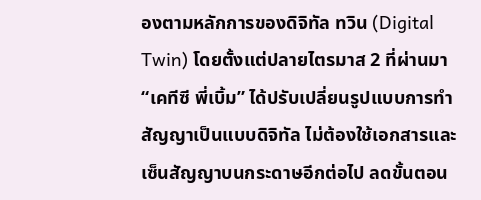องตามหลักการของดิจิทัล ทวิน (Digital Twin) โดยตั้งแต่ปลายไตรมาส 2 ที่ผ่านมา “เคทีซี พี่เบิ้ม” ได้ปรับเปลี่ยนรูปแบบการทำสัญญาเป็นแบบดิจิทัล ไม่ต้องใช้เอกสารและเซ็นสัญญาบนกระดาษอีกต่อไป ลดขั้นตอน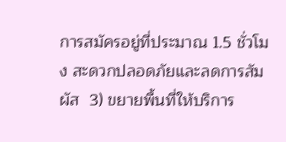การสมัครอยู่ที่ประมาณ 1.5 ชั่วโมง สะดวกปลอดภัยและลดการสัมผัส  3) ขยายพื้นที่ให้บริการ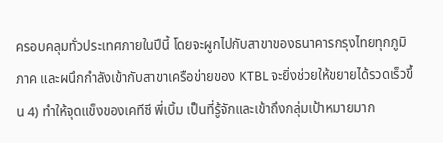ครอบคลุมทั่วประเทศภายในปีนี้ โดยจะผูกไปกับสาขาของธนาคารกรุงไทยทุกภูมิภาค และผนึกกำลังเข้ากับสาขาเครือข่ายของ KTBL จะยิ่งช่วยให้ขยายได้รวดเร็วขึ้น 4) ทำให้จุดแข็งของเคทีซี พี่เบิ้ม เป็นที่รู้จักและเข้าถึงกลุ่มเป้าหมายมาก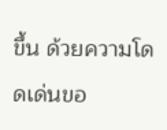ขึ้น ด้วยความโดดเด่นขอ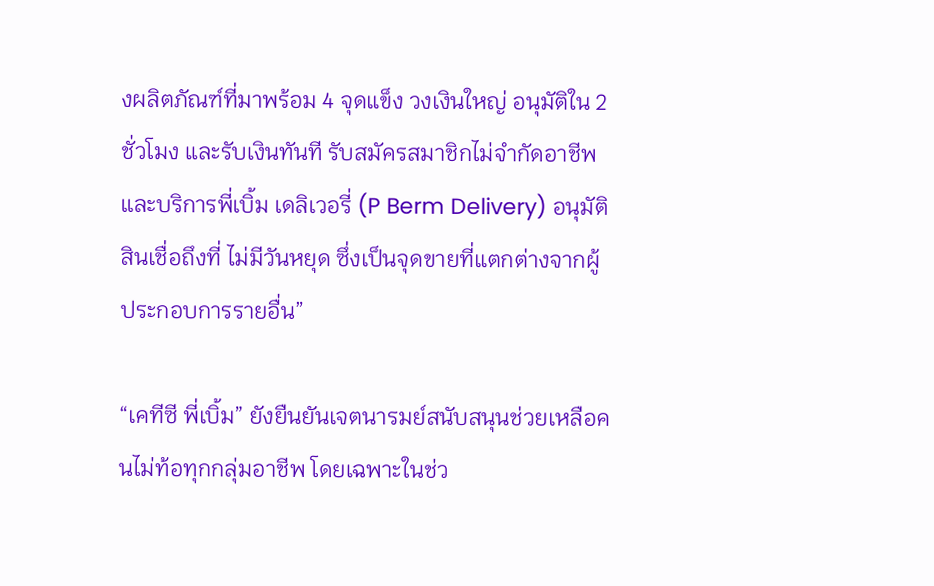งผลิตภัณฑ์ที่มาพร้อม 4 จุดแข็ง วงเงินใหญ่ อนุมัติใน 2 ชั่วโมง และรับเงินทันที รับสมัครสมาชิกไม่จำกัดอาชีพ และบริการพี่เบิ้ม เดลิเวอรี่ (P Berm Delivery) อนุมัติสินเชื่อถึงที่ ไม่มีวันหยุด ซึ่งเป็นจุดขายที่แตกต่างจากผู้ประกอบการรายอื่น”

“เคทีซี พี่เบิ้ม” ยังยืนยันเจตนารมย์สนับสนุนช่วยเหลือคนไม่ท้อทุกกลุ่มอาชีพ โดยเฉพาะในช่ว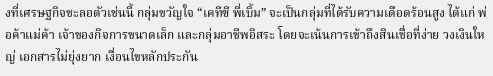งที่เศรษฐกิจชะลอตัวเช่นนี้ กลุ่มขวัญใจ “เคทีซี พี่เบิ้ม” จะเป็นกลุ่มที่ได้รับความเดือดร้อนสูง ได้แก่ พ่อค้าแม่ค้า เจ้าของกิจการขนาดเล็ก และกลุ่มอาชีพอิสระ โดยจะเน้นการเข้าถึงสินเชื่อที่ง่าย วงเงินใหญ่ เอกสารไม่ยุ่งยาก เงื่อนไขหลักประกัน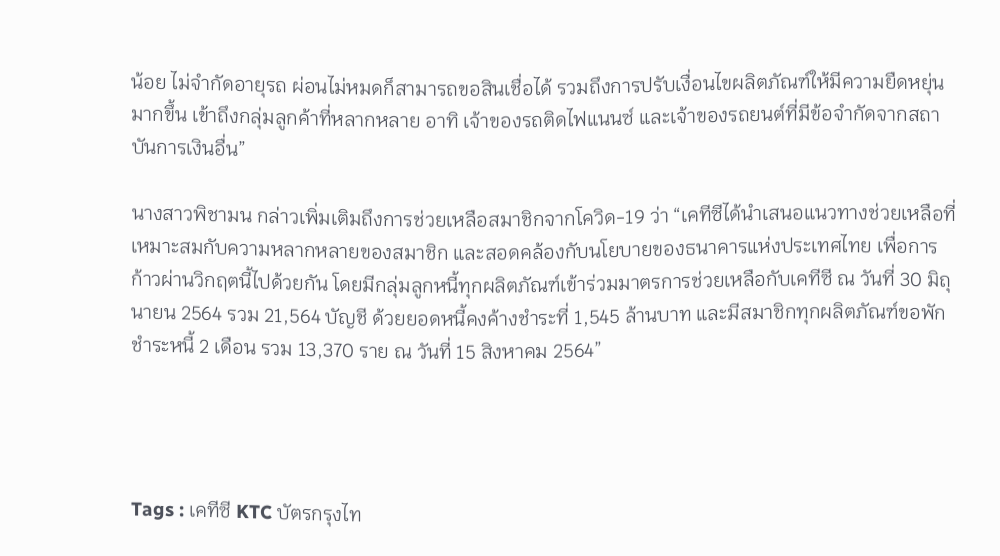น้อย ไม่จำกัดอายุรถ ผ่อนไม่หมดก็สามารถขอสินเชื่อได้ รวมถึงการปรับเงื่อนไขผลิตภัณฑ์ให้มีความยืดหยุ่นมากขึ้น เข้าถึงกลุ่มลูกค้าที่หลากหลาย อาทิ เจ้าของรถติดไฟแนนซ์ และเจ้าของรถยนต์ที่มีข้อจำกัดจากสถาบันการเงินอื่น”

นางสาวพิชามน กล่าวเพิ่มเติมถึงการช่วยเหลือสมาชิกจากโควิด-19 ว่า “เคทีซีได้นำเสนอแนวทางช่วยเหลือที่เหมาะสมกับความหลากหลายของสมาชิก และสอดคล้องกับนโยบายของธนาคารแห่งประเทศไทย เพื่อการก้าวผ่านวิกฤตนี้ไปด้วยกัน โดยมีกลุ่มลูกหนี้ทุกผลิตภัณฑ์เข้าร่วมมาตรการช่วยเหลือกับเคทีซี ณ วันที่ 30 มิถุนายน 2564 รวม 21,564 บัญชี ด้วยยอดหนี้คงค้างชำระที่ 1,545 ล้านบาท และมีสมาชิกทุกผลิตภัณฑ์ขอพักชำระหนี้ 2 เดือน รวม 13,370 ราย ณ วันที่ 15 สิงหาคม 2564”




Tags : เคทีซี KTC บัตรกรุงไท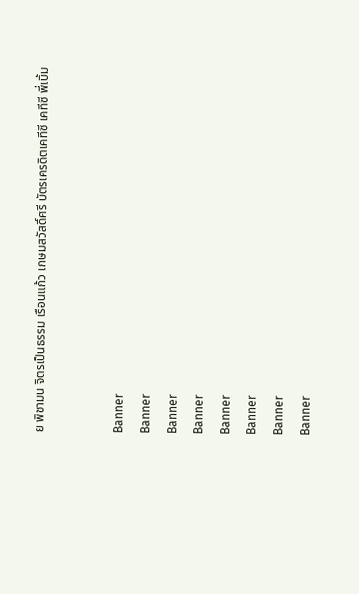ย พิชามน จิตรเป็นธรรม เรือนแก้ว เกษมสวัสดิ์ศรี บัตรเครดิตเคทีซี เคทีซี พี่เบิ้ม


Banner
Banner
Banner
Banner
Banner
Banner
Banner
Banner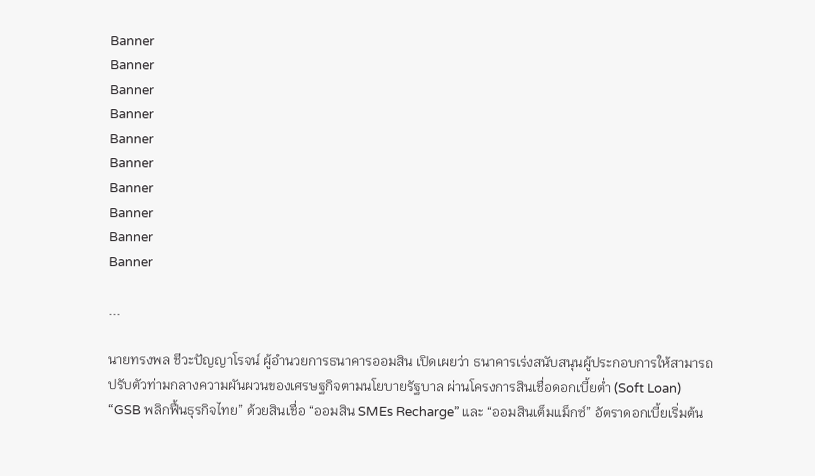Banner
Banner
Banner
Banner
Banner
Banner
Banner
Banner
Banner
Banner

...

นายทรงพล ชีวะปัญญาโรจน์ ผู้อำนวยการธนาคารออมสิน เปิดเผยว่า ธนาคารเร่งสนับสนุนผู้ประกอบการให้สามารถปรับตัวท่ามกลางความผันผวนของเศรษฐกิจตามนโยบายรัฐบาล ผ่านโครงการสินเชื่อดอกเบี้ยต่ำ (Soft Loan) “GSB พลิกฟื้นธุรกิจไทย” ด้วยสินเชื่อ “ออมสิน SMEs Recharge” และ “ออมสินเต็มแม็กซ์” อัตราดอกเบี้ยเริ่มต้น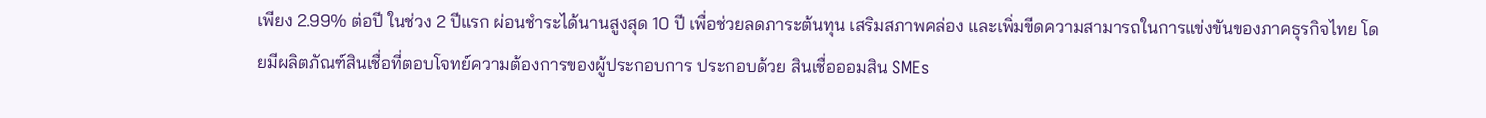เพียง 2.99% ต่อปี ในช่วง 2 ปีแรก ผ่อนชำระได้นานสูงสุด 10 ปี เพื่อช่วยลดภาระต้นทุน เสริมสภาพคล่อง และเพิ่มขีดความสามารถในการแข่งขันของภาคธุรกิจไทย โดยมีผลิตภัณฑ์สินเชื่อที่ตอบโจทย์ความต้องการของผู้ประกอบการ ประกอบด้วย สินเชื่อออมสิน SMEs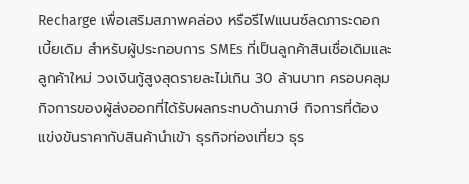Recharge เพื่อเสริมสภาพคล่อง หรือรีไฟแนนซ์ลดภาระดอกเบี้ยเดิม สำหรับผู้ประกอบการ SMEs ที่เป็นลูกค้าสินเชื่อเดิมและลูกค้าใหม่ วงเงินกู้สูงสุดรายละไม่เกิน 30 ล้านบาท ครอบคลุมกิจการของผู้ส่งออกที่ได้รับผลกระทบด้านภาษี กิจการที่ต้องแข่งขันราคากับสินค้านำเข้า ธุรกิจท่องเที่ยว ธุร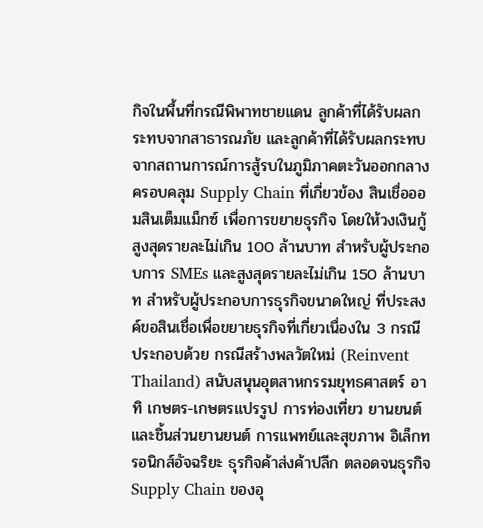กิจในพื้นที่กรณีพิพาทชายแดน ลูกค้าที่ได้รับผลกระทบจากสาธารณภัย และลูกค้าที่ได้รับผลกระทบจากสถานการณ์การสู้รบในภูมิภาคตะวันออกกลาง ครอบคลุม Supply Chain ที่เกี่ยวข้อง สินเชื่อออมสินเต็มแม็กซ์ เพื่อการขยายธุรกิจ โดยให้วงเงินกู้สูงสุดรายละไม่เกิน 100 ล้านบาท สำหรับผู้ประกอบการ SMEs และสูงสุดรายละไม่เกิน 150 ล้านบาท สำหรับผู้ประกอบการธุรกิจขนาดใหญ่ ที่ประสงค์ขอสินเชื่อเพื่อขยายธุรกิจที่เกี่ยวเนื่องใน 3 กรณี ประกอบด้วย กรณีสร้างพลวัตใหม่ (Reinvent Thailand) สนับสนุนอุตสาหกรรมยุทธศาสตร์ อาทิ เกษตร-เกษตรแปรรูป การท่องเที่ยว ยานยนต์และชิ้นส่วนยานยนต์ การแพทย์และสุขภาพ อิเล็กทรอนิกส์อัจฉริยะ ธุรกิจค้าส่งค้าปลีก ตลอดจนธุรกิจ Supply Chain ของอุ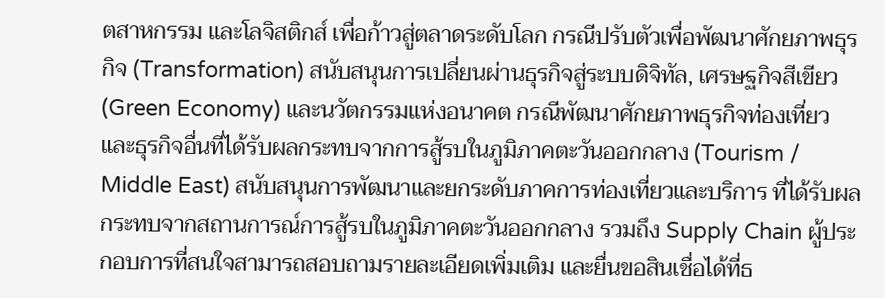ตสาหกรรม และโลจิสติกส์ เพื่อก้าวสู่ตลาดระดับโลก กรณีปรับตัวเพื่อพัฒนาศักยภาพธุรกิจ (Transformation) สนับสนุนการเปลี่ยนผ่านธุรกิจสู่ระบบดิจิทัล, เศรษฐกิจสีเขียว (Green Economy) และนวัตกรรมแห่งอนาคต กรณีพัฒนาศักยภาพธุรกิจท่องเที่ยว และธุรกิจอื่นที่ได้รับผลกระทบจากการสู้รบในภูมิภาคตะวันออกกลาง (Tourism / Middle East) สนับสนุนการพัฒนาและยกระดับภาคการท่องเที่ยวและบริการ ที่ได้รับผลกระทบจากสถานการณ์การสู้รบในภูมิภาคตะวันออกกลาง รวมถึง Supply Chain ผู้ประกอบการที่สนใจสามารถสอบถามรายละเอียดเพิ่มเติม และยื่นขอสินเชื่อได้ที่ธ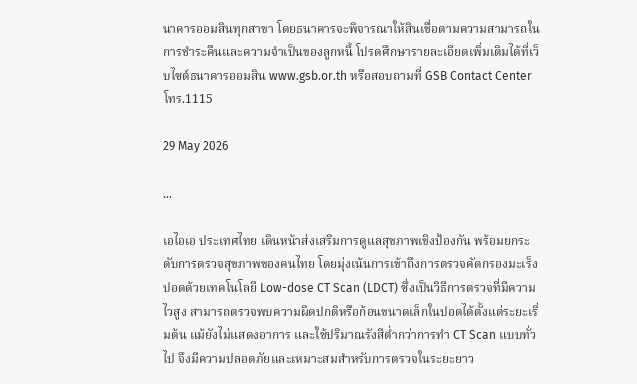นาคารออมสินทุกสาขา โดยธนาคารจะพิจารณาให้สินเชื่อตามความสามารถในการชำระคืนและความจำเป็นของลูกหนี้ โปรดศึกษารายละเอียดเพิ่มเติมได้ที่เว็บไซต์ธนาคารออมสิน www.gsb.or.th หรือสอบถามที่ GSB Contact Center โทร.1115

29 May 2026

...

เอไอเอ ประเทศไทย เดินหน้าส่งเสริมการดูแลสุขภาพเชิงป้องกัน พร้อมยกระดับการตรวจสุขภาพของคนไทย โดยมุ่งเน้นการเข้าถึงการตรวจคัดกรองมะเร็งปอดด้วยเทคโนโลยี Low-dose CT Scan (LDCT) ซึ่งเป็นวิธีการตรวจที่มีความไวสูง สามารถตรวจพบความผิดปกติหรือก้อนขนาดเล็กในปอดได้ตั้งแต่ระยะเริ่มต้น แม้ยังไม่แสดงอาการ และใช้ปริมาณรังสีต่ำกว่าการทำ CT Scan แบบทั่วไป จึงมีความปลอดภัยและเหมาะสมสำหรับการตรวจในระยะยาว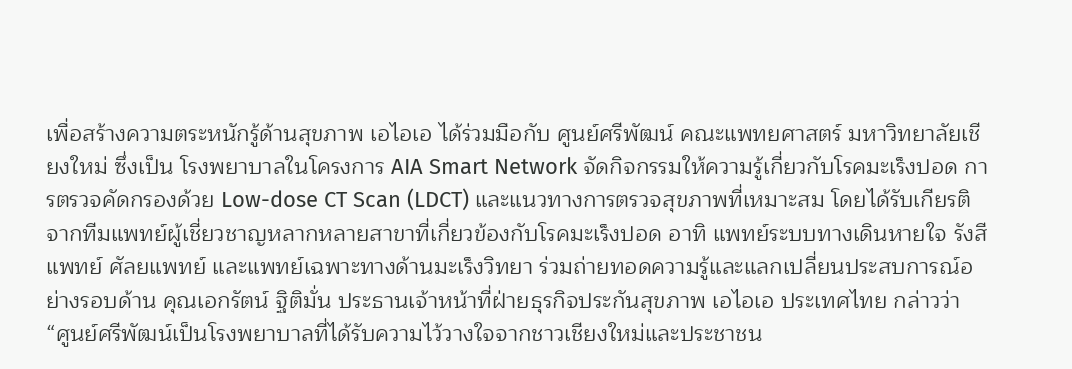เพื่อสร้างความตระหนักรู้ด้านสุขภาพ เอไอเอ ได้ร่วมมือกับ ศูนย์ศรีพัฒน์ คณะแพทยศาสตร์ มหาวิทยาลัยเชียงใหม่ ซึ่งเป็น โรงพยาบาลในโครงการ AIA Smart Network จัดกิจกรรมให้ความรู้เกี่ยวกับโรคมะเร็งปอด การตรวจคัดกรองด้วย Low-dose CT Scan (LDCT) และแนวทางการตรวจสุขภาพที่เหมาะสม โดยได้รับเกียรติจากทีมแพทย์ผู้เชี่ยวชาญหลากหลายสาขาที่เกี่ยวข้องกับโรคมะเร็งปอด อาทิ แพทย์ระบบทางเดินหายใจ รังสีแพทย์ ศัลยแพทย์ และแพทย์เฉพาะทางด้านมะเร็งวิทยา ร่วมถ่ายทอดความรู้และแลกเปลี่ยนประสบการณ์อย่างรอบด้าน คุณเอกรัตน์ ฐิติมั่น ประธานเจ้าหน้าที่ฝ่ายธุรกิจประกันสุขภาพ เอไอเอ ประเทศไทย กล่าวว่า “ศูนย์ศรีพัฒน์เป็นโรงพยาบาลที่ได้รับความไว้วางใจจากชาวเชียงใหม่และประชาชน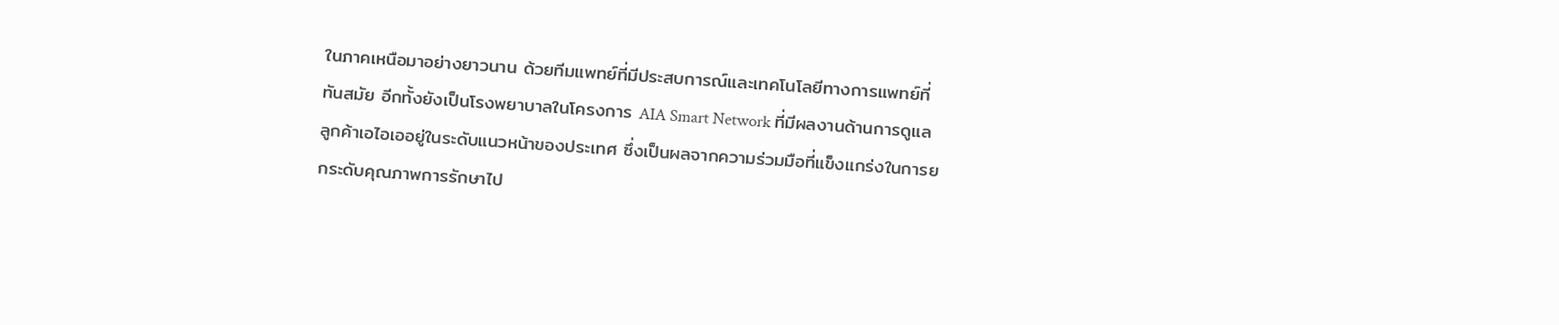ในภาคเหนือมาอย่างยาวนาน ด้วยทีมแพทย์ที่มีประสบการณ์และเทคโนโลยีทางการแพทย์ที่ทันสมัย อีกทั้งยังเป็นโรงพยาบาลในโครงการ AIA Smart Network ที่มีผลงานด้านการดูแลลูกค้าเอไอเออยู่ในระดับแนวหน้าของประเทศ ซึ่งเป็นผลจากความร่วมมือที่แข็งแกร่งในการยกระดับคุณภาพการรักษาไป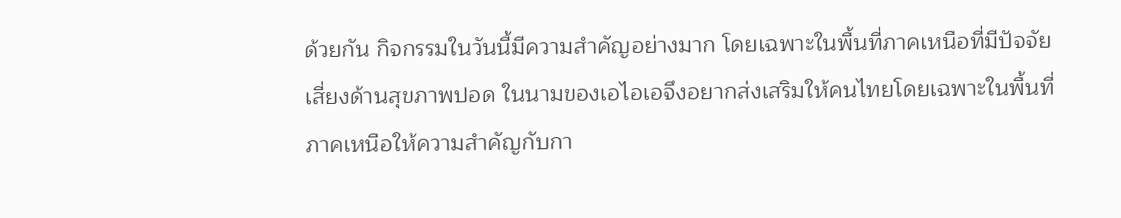ด้วยกัน กิจกรรมในวันนี้มีความสำคัญอย่างมาก โดยเฉพาะในพื้นที่ภาคเหนือที่มีปัจจัยเสี่ยงด้านสุขภาพปอด ในนามของเอไอเอจึงอยากส่งเสริมให้คนไทยโดยเฉพาะในพื้นที่ภาคเหนือให้ความสำคัญกับกา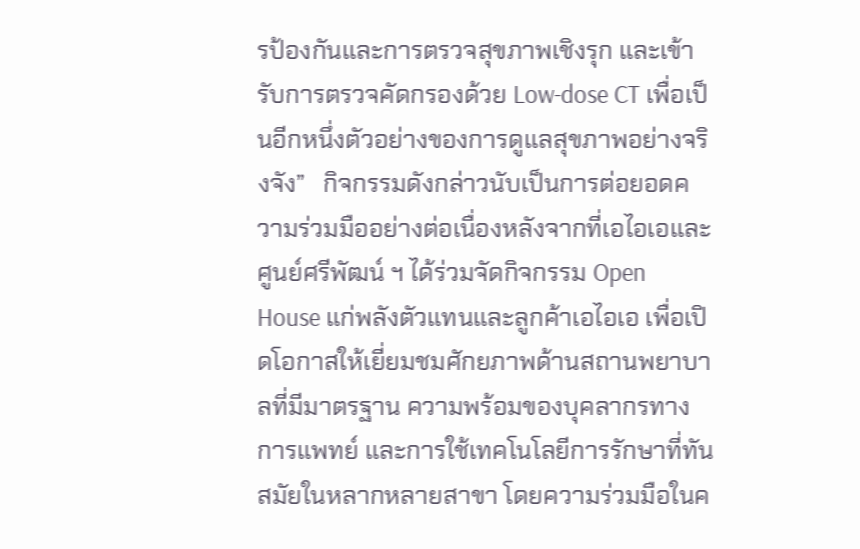รป้องกันและการตรวจสุขภาพเชิงรุก และเข้ารับการตรวจคัดกรองด้วย Low-dose CT เพื่อเป็นอีกหนึ่งตัวอย่างของการดูแลสุขภาพอย่างจริงจัง”   กิจกรรมดังกล่าวนับเป็นการต่อยอดความร่วมมืออย่างต่อเนื่องหลังจากที่เอไอเอและศูนย์ศรีพัฒน์ ฯ ได้ร่วมจัดกิจกรรม Open House แก่พลังตัวแทนและลูกค้าเอไอเอ เพื่อเปิดโอกาสให้เยี่ยมชมศักยภาพด้านสถานพยาบาลที่มีมาตรฐาน ความพร้อมของบุคลากรทางการแพทย์ และการใช้เทคโนโลยีการรักษาที่ทันสมัยในหลากหลายสาขา โดยความร่วมมือในค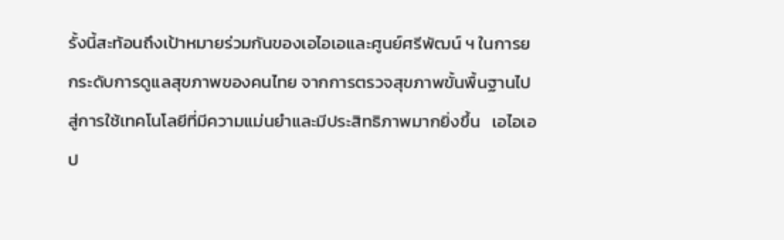รั้งนี้สะท้อนถึงเป้าหมายร่วมกันของเอไอเอและศูนย์ศรีพัฒน์ ฯ ในการยกระดับการดูแลสุขภาพของคนไทย จากการตรวจสุขภาพขั้นพื้นฐานไปสู่การใช้เทคโนโลยีที่มีความแม่นยำและมีประสิทธิภาพมากยิ่งขึ้น   เอไอเอ ป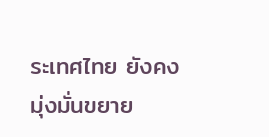ระเทศไทย ยังคงมุ่งมั่นขยาย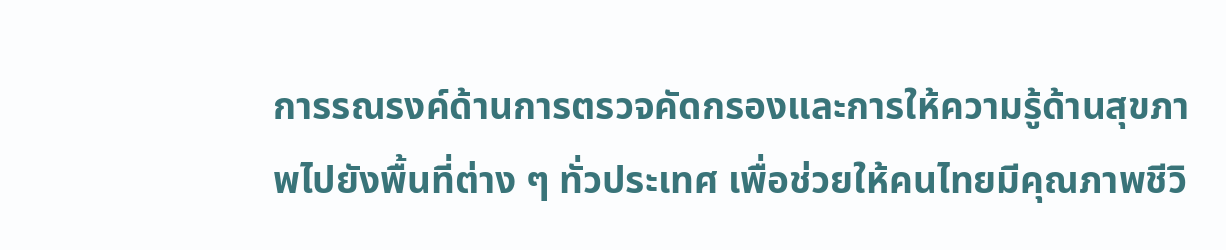การรณรงค์ด้านการตรวจคัดกรองและการให้ความรู้ด้านสุขภาพไปยังพื้นที่ต่าง ๆ ทั่วประเทศ เพื่อช่วยให้คนไทยมีคุณภาพชีวิ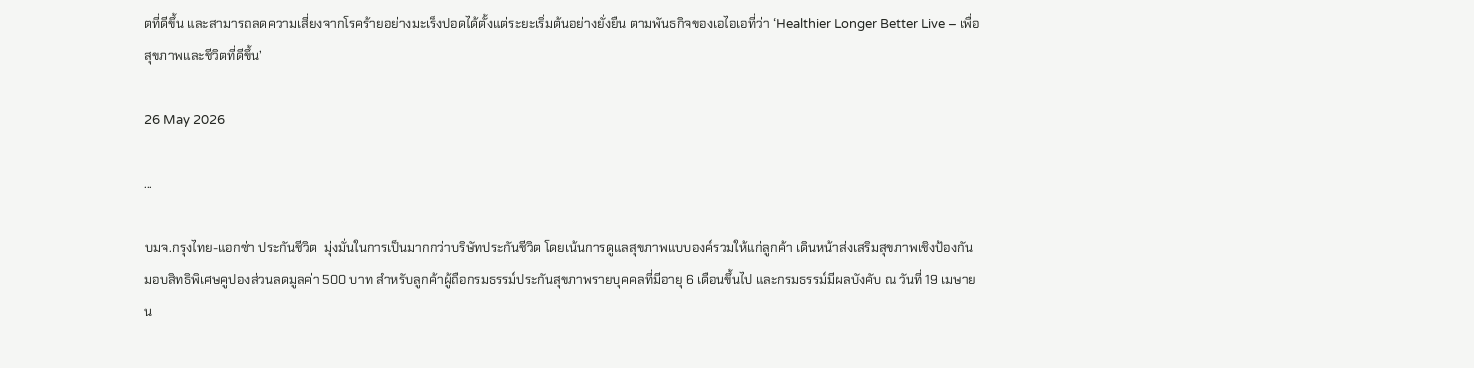ตที่ดีขึ้น และสามารถลดความเสี่ยงจากโรคร้ายอย่างมะเร็งปอดได้ตั้งแต่ระยะเริ่มต้นอย่างยั่งยืน ตามพันธกิจของเอไอเอที่ว่า ‘Healthier Longer Better Live – เพื่อสุขภาพและชีวิตที่ดีขึ้น’

26 May 2026

...

บมจ.กรุงไทย-แอกซ่า ประกันชีวิต  มุ่งมั่นในการเป็นมากกว่าบริษัทประกันชีวิต โดยเน้นการดูแลสุขภาพแบบองค์รวมให้แก่ลูกค้า เดินหน้าส่งเสริมสุขภาพเชิงป้องกัน มอบสิทธิพิเศษคูปองส่วนลดมูลค่า 500 บาท สำหรับลูกค้าผู้ถือกรมธรรม์ประกันสุขภาพรายบุคคลที่มีอายุ 6 เดือนขึ้นไป และกรมธรรม์มีผลบังคับ ณ วันที่ 19 เมษายน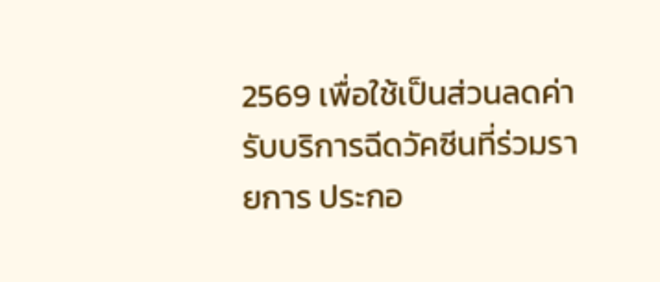2569 เพื่อใช้เป็นส่วนลดค่ารับบริการฉีดวัคซีนที่ร่วมรายการ ประกอ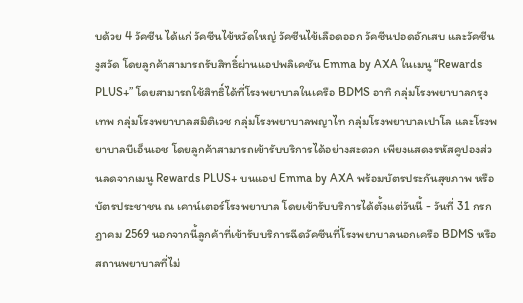บด้วย 4 วัคซีน ได้แก่ วัคซีนไข้หวัดใหญ่ วัคซีนไข้เลือดออก วัคซีนปอดอักเสบ และวัคซีนงูสวัด โดยลูกค้าสามารถรับสิทธิ์ผ่านแอปพลิเคชัน Emma by AXA ในเมนู “Rewards PLUS+” โดยสามารถใช้สิทธิ์ได้ที่โรงพยาบาลในเครือ BDMS อาทิ กลุ่มโรงพยาบาลกรุงเทพ กลุ่มโรงพยาบาลสมิติเวช กลุ่มโรงพยาบาลพญาไท กลุ่มโรงพยาบาลเปาโล และโรงพยาบาลบีเอ็นเอช โดยลูกค้าสามารถเข้ารับบริการได้อย่างสะดวก เพียงแสดงรหัสคูปองส่วนลดจากเมนู Rewards PLUS+ บนแอป Emma by AXA พร้อมบัตรประกันสุขภาพ หรือบัตรประชาชน ณ เคาน์เตอร์โรงพยาบาล โดยเข้ารับบริการได้ตั้งแต่วันนี้ - วันที่ 31 กรกฎาคม 2569 นอกจากนี้ลูกค้าที่เข้ารับบริการฉีดวัคซีนที่โรงพยาบาลนอกเครือ BDMS หรือสถานพยาบาลที่ไม่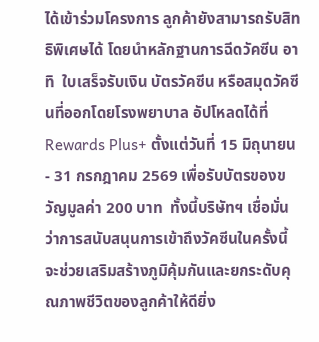ได้เข้าร่วมโครงการ ลูกค้ายังสามารถรับสิทธิพิเศษได้ โดยนำหลักฐานการฉีดวัคซีน อาทิ  ใบเสร็จรับเงิน บัตรวัคซีน หรือสมุดวัคซีนที่ออกโดยโรงพยาบาล อัปโหลดได้ที่ Rewards Plus+ ตั้งแต่วันที่ 15 มิถุนายน - 31 กรกฎาคม 2569 เพื่อรับบัตรของขวัญมูลค่า 200 บาท  ทั้งนี้บริษัทฯ เชื่อมั่นว่าการสนับสนุนการเข้าถึงวัคซีนในครั้งนี้ จะช่วยเสริมสร้างภูมิคุ้มกันและยกระดับคุณภาพชีวิตของลูกค้าให้ดียิ่ง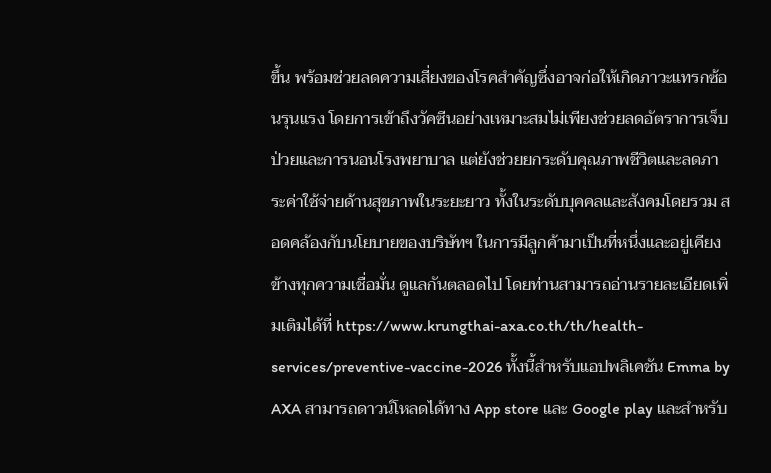ขึ้น พร้อมช่วยลดความเสี่ยงของโรคสำคัญซึ่งอาจก่อให้เกิดภาวะแทรกซ้อนรุนแรง โดยการเข้าถึงวัคซีนอย่างเหมาะสมไม่เพียงช่วยลดอัตราการเจ็บป่วยและการนอนโรงพยาบาล แต่ยังช่วยยกระดับคุณภาพชีวิตและลดภาระค่าใช้จ่ายด้านสุขภาพในระยะยาว ทั้งในระดับบุคคลและสังคมโดยรวม สอดคล้องกับนโยบายของบริษัทฯ ในการมีลูกค้ามาเป็นที่หนึ่งและอยู่เคียงข้างทุกความเชื่อมั่น ดูแลกันตลอดไป โดยท่านสามารถอ่านรายละเอียดเพิ่มเติมได้ที่ https://www.krungthai-axa.co.th/th/health-services/preventive-vaccine-2026 ทั้งนี้สำหรับแอปพลิเคชัน Emma by AXA สามารถดาวน์โหลดได้ทาง App store และ Google play และสำหรับ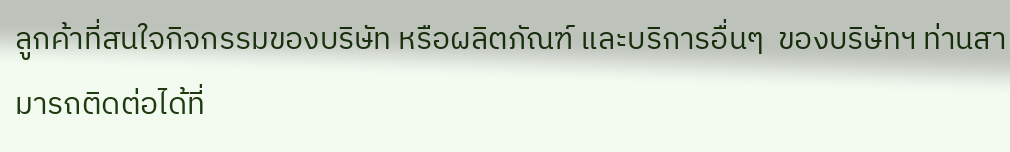ลูกค้าที่สนใจกิจกรรมของบริษัท หรือผลิตภัณฑ์ และบริการอื่นๆ  ของบริษัทฯ ท่านสามารถติดต่อได้ที่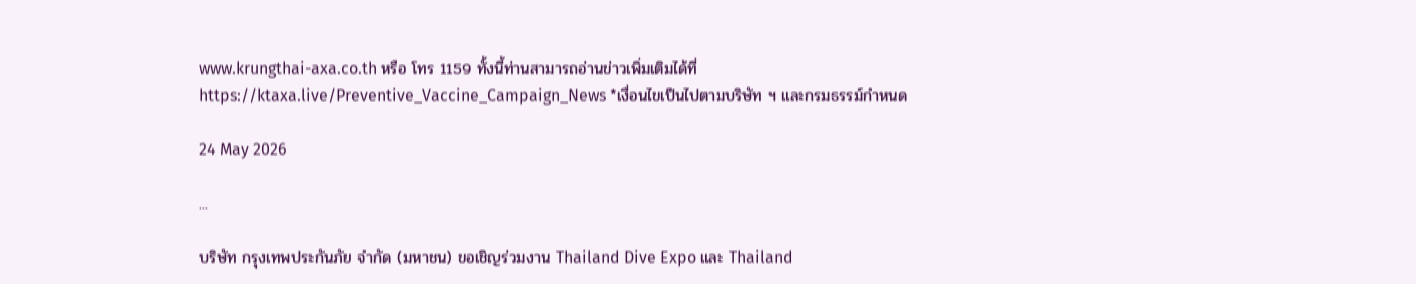www.krungthai-axa.co.th หรือ โทร 1159 ทั้งนี้ท่านสามารถอ่านข่าวเพิ่มเติมได้ที่ https://ktaxa.live/Preventive_Vaccine_Campaign_News *เงื่อนไขเป็นไปตามบริษัท ฯ และกรมธรรม์กำหนด

24 May 2026

...

บริษัท กรุงเทพประกันภัย จำกัด (มหาชน) ขอเชิญร่วมงาน Thailand Dive Expo และ Thailand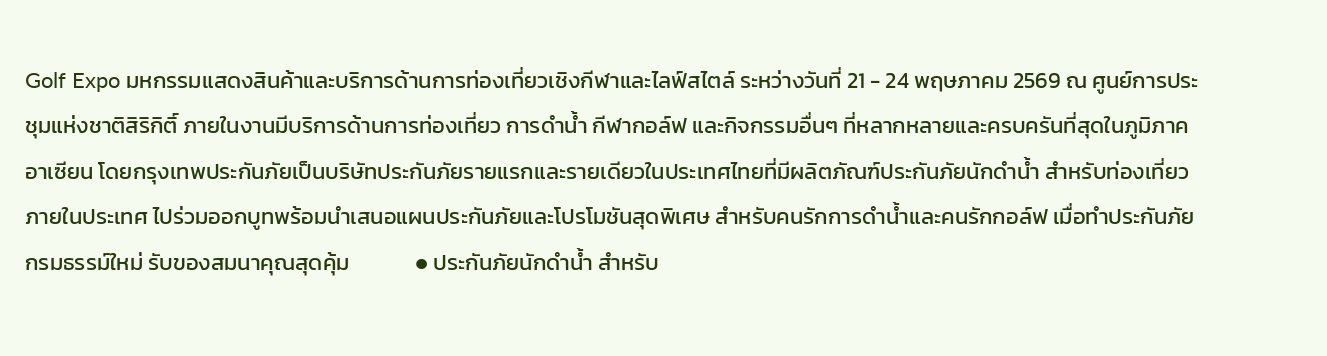Golf Expo มหกรรมแสดงสินค้าและบริการด้านการท่องเที่ยวเชิงกีฬาและไลฟ์สไตล์ ระหว่างวันที่ 21 - 24 พฤษภาคม 2569 ณ ศูนย์การประชุมแห่งชาติสิริกิติ์ ภายในงานมีบริการด้านการท่องเที่ยว การดำน้ำ กีฬากอล์ฟ และกิจกรรมอื่นๆ ที่หลากหลายและครบครันที่สุดในภูมิภาคอาเซียน โดยกรุงเทพประกันภัยเป็นบริษัทประกันภัยรายแรกและรายเดียวในประเทศไทยที่มีผลิตภัณฑ์ประกันภัยนักดำน้ำ สำหรับท่องเที่ยวภายในประเทศ ไปร่วมออกบูทพร้อมนำเสนอแผนประกันภัยและโปรโมชันสุดพิเศษ สำหรับคนรักการดำน้ำและคนรักกอล์ฟ เมื่อทำประกันภัยกรมธรรม์ใหม่ รับของสมนาคุณสุดคุ้ม             ● ประกันภัยนักดำน้ำ สำหรับ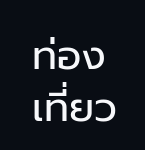ท่องเที่ยว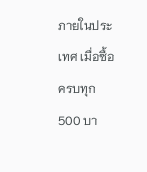ภายในประเทศ เมื่อซื้อครบทุก 500 บา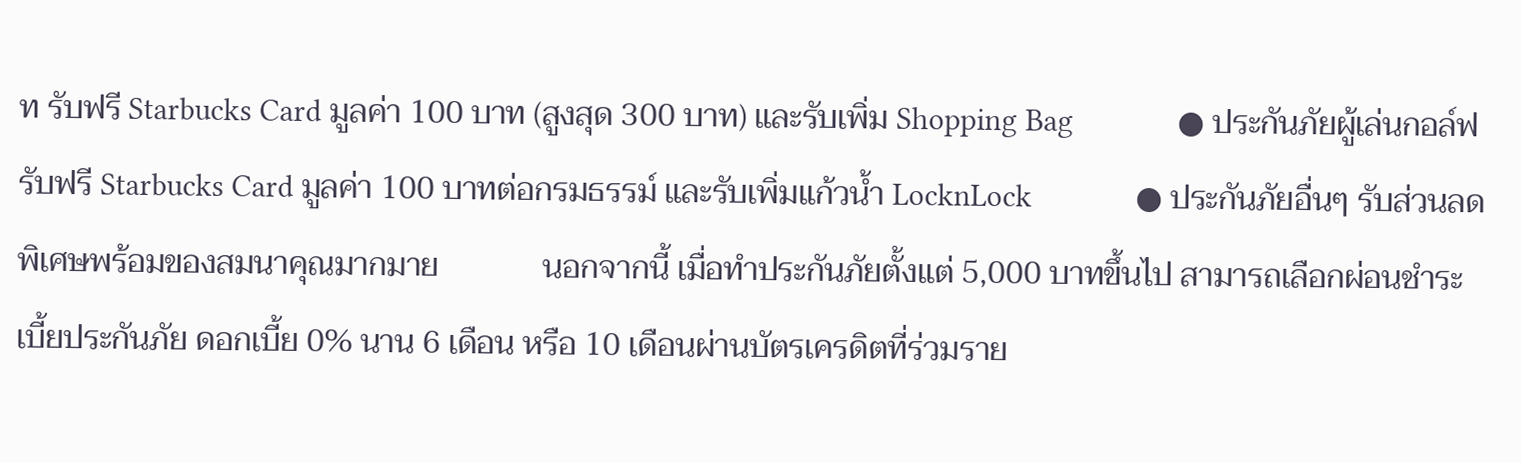ท รับฟรี Starbucks Card มูลค่า 100 บาท (สูงสุด 300 บาท) และรับเพิ่ม Shopping Bag             ● ประกันภัยผู้เล่นกอล์ฟ รับฟรี Starbucks Card มูลค่า 100 บาทต่อกรมธรรม์ และรับเพิ่มแก้วน้ำ LocknLock             ● ประกันภัยอื่นๆ รับส่วนลดพิเศษพร้อมของสมนาคุณมากมาย             นอกจากนี้ เมื่อทำประกันภัยตั้งแต่ 5,000 บาทขึ้นไป สามารถเลือกผ่อนชำระเบี้ยประกันภัย ดอกเบี้ย 0% นาน 6 เดือน หรือ 10 เดือนผ่านบัตรเครดิตที่ร่วมราย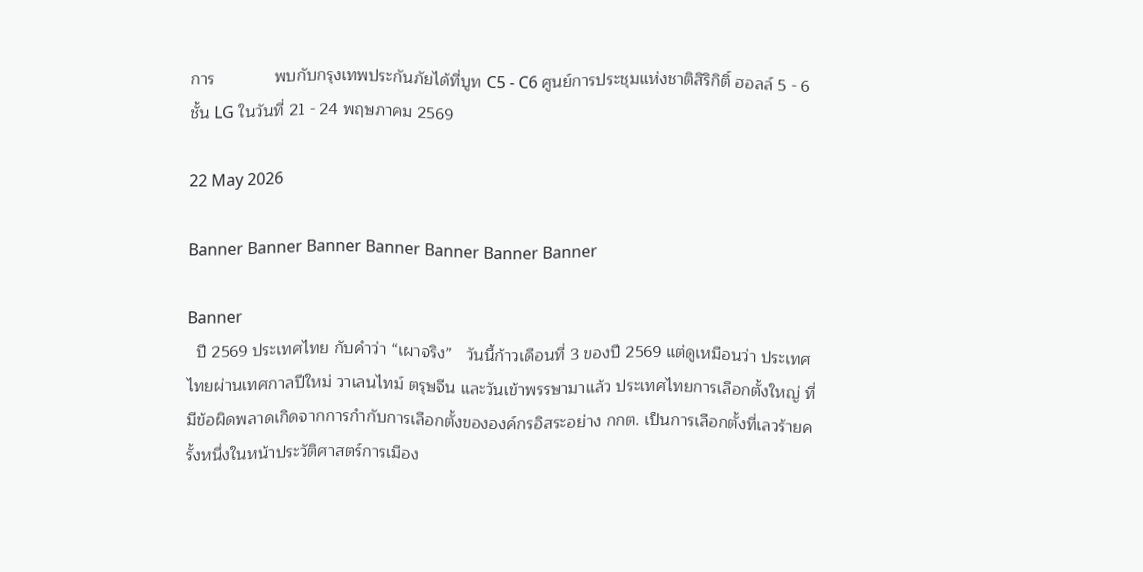การ             พบกับกรุงเทพประกันภัยได้ที่บูท C5 - C6 ศูนย์การประชุมแห่งชาติสิริกิติ์ ฮอลล์ 5 - 6 ชั้น LG ในวันที่ 21 - 24 พฤษภาคม 2569

22 May 2026

Banner Banner Banner Banner Banner Banner Banner

Banner
  ปี 2569 ประเทศไทย กับคำว่า “เผาจริง”   วันนี้ก้าวเดือนที่ 3 ของปี 2569 แต่ดูเหมือนว่า ประเทศไทยผ่านเทศกาลปีใหม่ วาเลนไทม์ ตรุษจีน และวันเข้าพรรษามาแล้ว ประเทศไทยการเลือกตั้งใหญ่ ที่มีข้อผิดพลาดเกิดจากการกำกับการเลือกตั้งขององค์กรอิสระอย่าง กกต. เป็นการเลือกตั้งที่เลวร้ายครั้งหนึ่งในหน้าประวัติศาสตร์การเมือง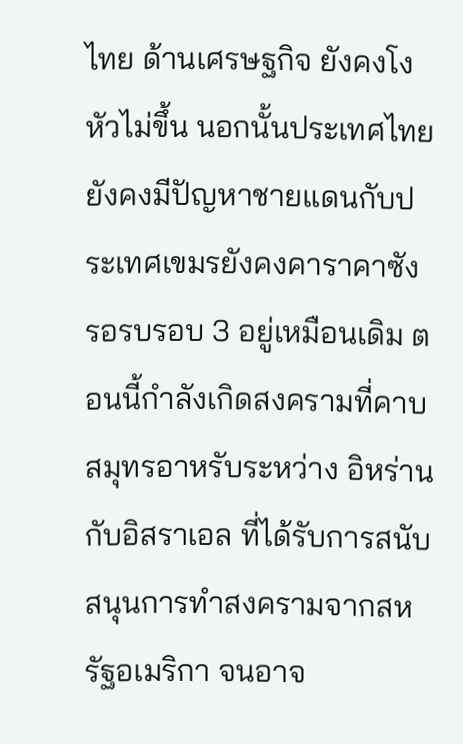ไทย ด้านเศรษฐกิจ ยังคงโงหัวไม่ขึ้น นอกนั้นประเทศไทยยังคงมีปัญหาชายแดนกับประเทศเขมรยังคงคาราคาซัง รอรบรอบ 3 อยู่เหมือนเดิม ตอนนี้กำลังเกิดสงครามที่คาบสมุทรอาหรับระหว่าง อิหร่านกับอิสราเอล ที่ได้รับการสนับสนุนการทำสงครามจากสหรัฐอเมริกา จนอาจ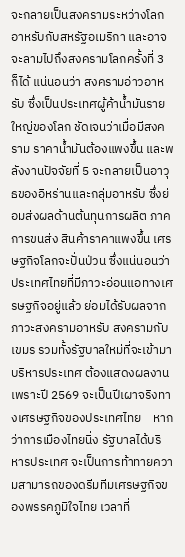จะกลายเป็นสงครามระหว่างโลกอาหรับกับสหรัฐอเมริกา และอาจจะลามไปถึงสงครามโลกครั้งที่ 3 ก็ได้ แน่นอนว่า สงครามอ่าวอาหรับ ซึ่งเป็นประเทศผู้ค้าน้ำมันรายใหญ่ของโลก ชัดเจนว่าเมื่อมีสงคราม ราคาน้ำมันต้องแพงขึ้น และพลังงานปัจจัยที่ 5 จะกลายเป็นอาวุธของอิหร่านและกลุ่มอาหรับ ซึ่งย่อมส่งผลด้านต้นทุนการผลิต ภาคการขนส่ง สินค้าราคาแพงขึ้น เศรษฐกิจโลกจะปั่นป่วน ซึ่งแน่นอนว่าประเทศไทยที่มีภาวะอ่อนแอทางเศรษฐกิจอยู่แล้ว ย่อมได้รับผลจากภาวะสงครามอาหรับ สงครามกับเขมร รวมทั้งรัฐบาลใหม่ที่จะเข้ามาบริหารประเทศ ต้องแสดงผลงาน เพราะปี 2569 จะเป็นปีเผาจริงทางเศรษฐกิจของประเทศไทย    หากว่าการเมืองไทยนิ่ง รัฐบาลได้บริหารประเทศ จะเป็นการท้าทายความสามารถของดรีมทีมเศรษฐกิจของพรรคภูมิใจไทย เวลาที่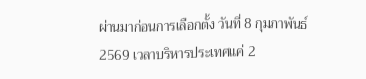ผ่านมาก่อนการเลือกตั้ง วันที่ 8 กุมภาพันธ์ 2569 เวลาบริหารประเทศแค่ 2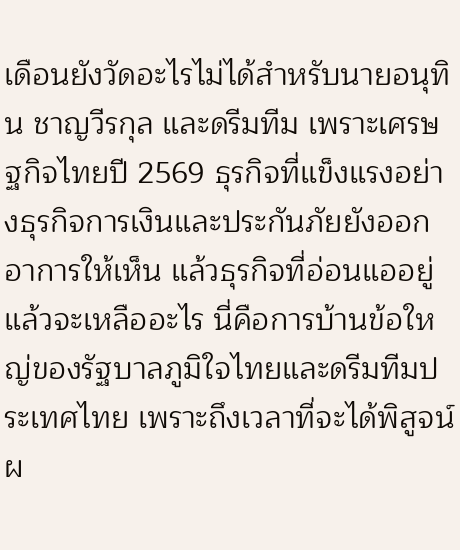เดือนยังวัดอะไรไม่ได้สำหรับนายอนุทิน ชาญวีรกุล และดรีมทีม เพราะเศรษฐกิจไทยปี 2569 ธุรกิจที่แข็งแรงอย่างธุรกิจการเงินและประกันภัยยังออกอาการให้เห็น แล้วธุรกิจที่อ่อนแออยู่แล้วจะเหลืออะไร นี่คือการบ้านข้อใหญ่ของรัฐบาลภูมิใจไทยและดรีมทีมประเทศไทย เพราะถึงเวลาที่จะได้พิสูจน์ผ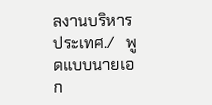ลงานบริหารประเทศ./   พูดแบบนายเอก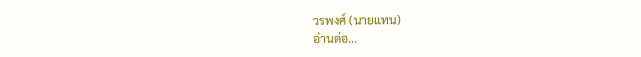วรพงศ์ (นายแทน)
อ่านต่อ...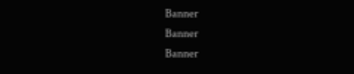Banner
Banner
Banner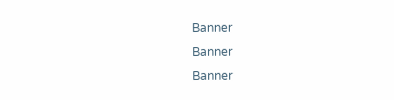Banner
Banner
Banner